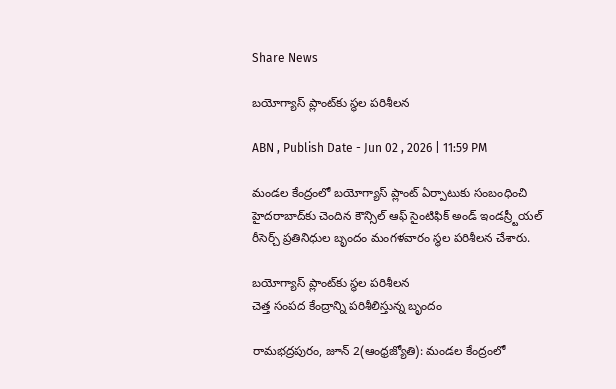Share News

బయోగ్యాస్‌ ప్లాంట్‌కు స్థల పరిశీలన

ABN , Publish Date - Jun 02 , 2026 | 11:59 PM

మండల కేంద్రంలో బయోగ్యాస్‌ ప్లాంట్‌ ఏర్పాటుకు సంబంధించి హైదరాబాద్‌కు చెందిన కౌన్సిల్‌ ఆఫ్‌ సైంటిఫిక్‌ అండ్‌ ఇండస్ర్టీయల్‌ రీసెర్చ్‌ ప్రతినిధుల బృందం మంగళవారం స్థల పరిశీలన చేశారు.

బయోగ్యాస్‌ ప్లాంట్‌కు స్థల పరిశీలన
చెత్త సంపద కేంద్రాన్ని పరిశీలిస్తున్న బృందం

రామభద్రపురం, జూన్‌ 2(ఆంధ్రజ్యోతి): మండల కేంద్రంలో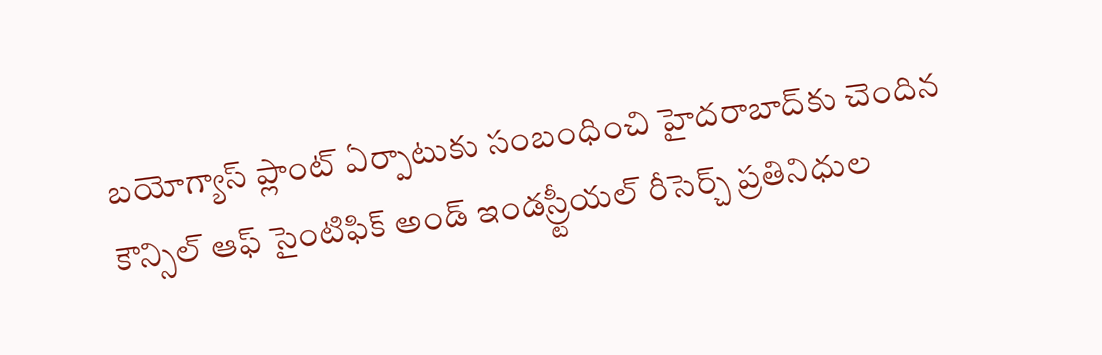బయోగ్యాస్‌ ప్లాంట్‌ ఏర్పాటుకు సంబంధించి హైదరాబాద్‌కు చెందిన కౌన్సిల్‌ ఆఫ్‌ సైంటిఫిక్‌ అండ్‌ ఇండస్ర్టీయల్‌ రీసెర్చ్‌ ప్రతినిధుల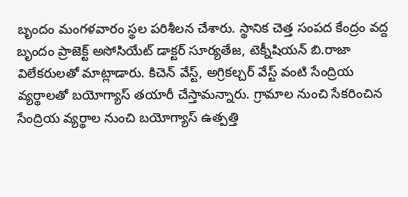బృందం మంగళవారం స్థల పరిశీలన చేశారు. స్థానిక చెత్త సంపద కేంద్రం వద్ద బృందం ప్రాజెక్ట్‌ అసోసియేట్‌ డాక్టర్‌ సూర్యతేజ, టెక్నీషియన్‌ బి.రాజా విలేకరులతో మాట్లాడారు. కిచెన్‌ వేస్ట్‌, అగ్రికల్చర్‌ వేస్ట్‌ వంటి సేంద్రియ వ్యర్థాలతో బయోగ్యాస్‌ తయారీ చేస్తామన్నారు. గ్రామాల నుంచి సేకరించిన సేంద్రియ వ్యర్థాల నుంచి బయోగ్యాస్‌ ఉత్పత్తి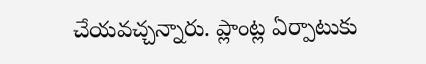చేయవచ్చన్నారు. ప్లాంట్ల ఏర్పాటుకు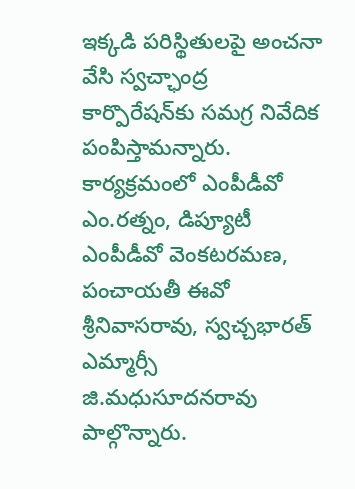ఇక్కడి పరిస్థితులపై అంచనా వేసి స్వచ్ఛాంద్ర కార్పొరేషన్‌కు సమగ్ర నివేదిక పంపిస్తామన్నారు. కార్యక్రమంలో ఎంపీడీవో ఎం.రత్నం, డిప్యూటీ ఎంపీడీవో వెంకటరమణ, పంచాయతీ ఈవో శ్రీనివాసరావు, స్వచ్చభారత్‌ ఎమ్మార్సీ జి.మధుసూదనరావు పాల్గొన్నారు.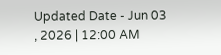Updated Date - Jun 03 , 2026 | 12:00 AM